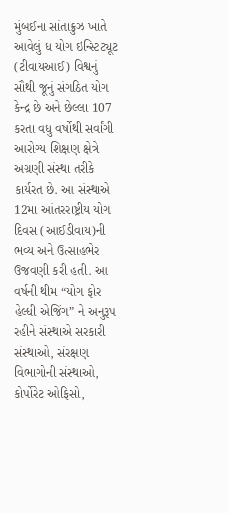મુંબઈના સાંતાક્રુઝ ખાતે આવેલું ધ યોગ ઇન્સ્ટિટ્યૂટ (ટીવાયઆઈ) વિશ્વનું સૌથી જૂનું સંગઠિત યોગ કેન્દ્ર છે અને છેલ્લા 107 કરતા વધુ વર્ષોથી સર્વાંગી આરોગ્ય શિક્ષણ ક્ષેત્રે અગ્રણી સંસ્થા તરીકે કાર્યરત છે. આ સંસ્થાએ 12મા આંતરરાષ્ટ્રીય યોગ દિવસ (આઈડીવાય)ની ભવ્ય અને ઉત્સાહભેર ઉજવણી કરી હતી. આ વર્ષની થીમ “યોગ ફોર હેલ્ધી એજિંગ” ને અનુરૂપ રહીને સંસ્થાએ સરકારી સંસ્થાઓ, સંરક્ષણ વિભાગોની સંસ્થાઓ, કોર્પોરેટ ઓફિસો,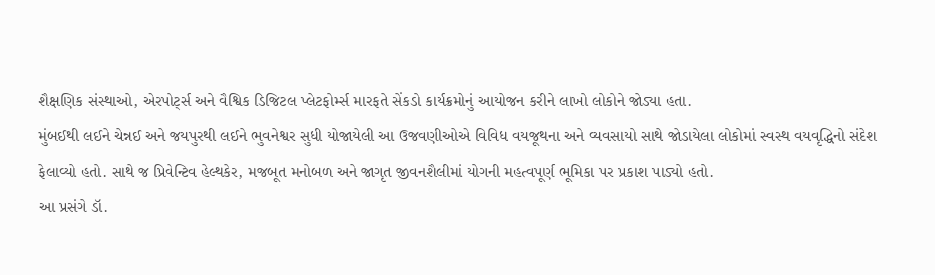શૈક્ષણિક સંસ્થાઓ, એરપોર્ટ્સ અને વૈશ્વિક ડિજિટલ પ્લેટફોર્મ્સ મારફતે સેંકડો કાર્યક્રમોનું આયોજન કરીને લાખો લોકોને જોડ્યા હતા.
મુંબઈથી લઈને ચેન્નઈ અને જયપુરથી લઈને ભુવનેશ્વર સુધી યોજાયેલી આ ઉજવણીઓએ વિવિધ વયજૂથના અને વ્યવસાયો સાથે જોડાયેલા લોકોમાં સ્વસ્થ વયવૃદ્ધિનો સંદેશ ફેલાવ્યો હતો. સાથે જ પ્રિવેન્ટિવ હેલ્થકેર, મજબૂત મનોબળ અને જાગૃત જીવનશૈલીમાં યોગની મહત્વપૂર્ણ ભૂમિકા પર પ્રકાશ પાડ્યો હતો.
આ પ્રસંગે ડૉ.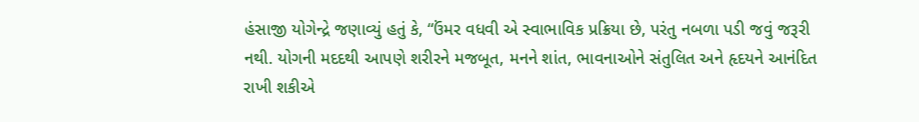હંસાજી યોગેન્દ્રે જણાવ્યું હતું કે, “ઉંમર વધવી એ સ્વાભાવિક પ્રક્રિયા છે, પરંતુ નબળા પડી જવું જરૂરી નથી. યોગની મદદથી આપણે શરીરને મજબૂત, મનને શાંત, ભાવનાઓને સંતુલિત અને હૃદયને આનંદિત રાખી શકીએ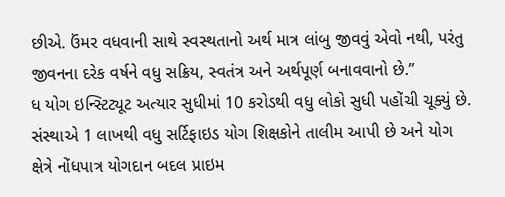છીએ. ઉંમર વધવાની સાથે સ્વસ્થતાનો અર્થ માત્ર લાંબુ જીવવું એવો નથી, પરંતુ જીવનના દરેક વર્ષને વધુ સક્રિય, સ્વતંત્ર અને અર્થપૂર્ણ બનાવવાનો છે.”
ધ યોગ ઇન્સ્ટિટ્યૂટ અત્યાર સુધીમાં 10 કરોડથી વધુ લોકો સુધી પહોંચી ચૂક્યું છે. સંસ્થાએ 1 લાખથી વધુ સર્ટિફાઇડ યોગ શિક્ષકોને તાલીમ આપી છે અને યોગ ક્ષેત્રે નોંધપાત્ર યોગદાન બદલ પ્રાઇમ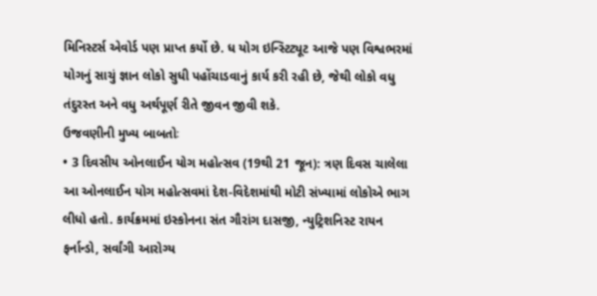મિનિસ્ટર્સ એવોર્ડ પણ પ્રાપ્ત કર્યો છે. ધ યોગ ઇન્સ્ટિટ્યૂટ આજે પણ વિશ્વભરમાં યોગનું સાચું જ્ઞાન લોકો સુધી પહોંચાડવાનું કાર્ય કરી રહી છે, જેથી લોકો વધુ તંદુરસ્ત અને વધુ અર્થપૂર્ણ રીતે જીવન જીવી શકે.
ઉજવણીની મુખ્ય બાબતોઃ
• 3 દિવસીય ઓનલાઈન યોગ મહોત્સવ (19થી 21 જૂન): ત્રણ દિવસ ચાલેલા આ ઓનલાઈન યોગ મહોત્સવમાં દેશ-વિદેશમાંથી મોટી સંખ્યામાં લોકોએ ભાગ લીધો હતો. કાર્યક્રમમાં ઇસ્કોનના સંત ગૌરાંગ દાસજી, ન્યુટ્રિશનિસ્ટ રાયન ફર્નાન્ડો, સર્વાંગી આરોગ્ય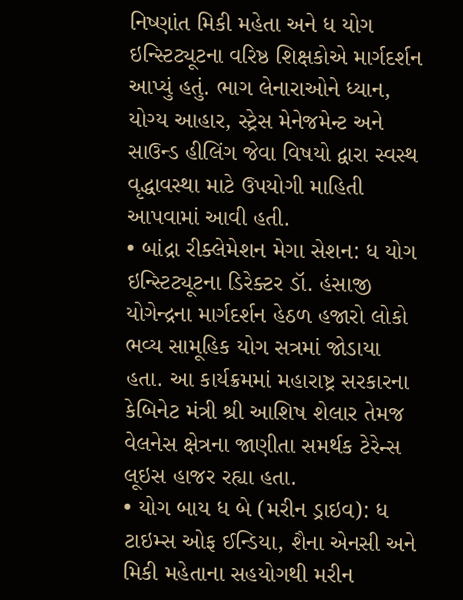નિષ્ણાંત મિકી મહેતા અને ધ યોગ ઇન્સ્ટિટ્યૂટના વરિષ્ઠ શિક્ષકોએ માર્ગદર્શન આપ્યું હતું. ભાગ લેનારાઓને ધ્યાન, યોગ્ય આહાર, સ્ટ્રેસ મેનેજમેન્ટ અને સાઉન્ડ હીલિંગ જેવા વિષયો દ્વારા સ્વસ્થ વૃદ્ધાવસ્થા માટે ઉપયોગી માહિતી આપવામાં આવી હતી.
• બાંદ્રા રીક્લેમેશન મેગા સેશન: ધ યોગ ઇન્સ્ટિટ્યૂટના ડિરેક્ટર ડૉ. હંસાજી યોગેન્દ્રના માર્ગદર્શન હેઠળ હજારો લોકો ભવ્ય સામૂહિક યોગ સત્રમાં જોડાયા હતા. આ કાર્યક્રમમાં મહારાષ્ટ્ર સરકારના કેબિનેટ મંત્રી શ્રી આશિષ શેલાર તેમજ વેલનેસ ક્ષેત્રના જાણીતા સમર્થક ટેરેન્સ લૂઇસ હાજર રહ્યા હતા.
• યોગ બાય ધ બે (મરીન ડ્રાઇવ): ધ ટાઇમ્સ ઓફ ઈન્ડિયા, શૈના એનસી અને મિકી મહેતાના સહયોગથી મરીન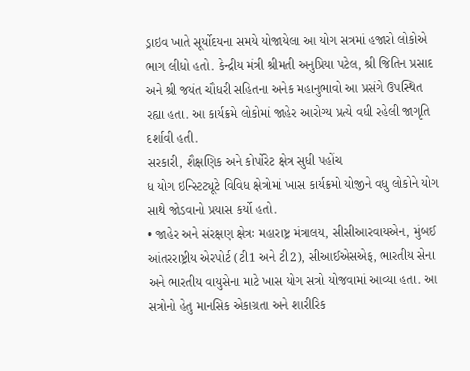ડ્રાઇવ ખાતે સૂર્યોદયના સમયે યોજાયેલા આ યોગ સત્રમાં હજારો લોકોએ ભાગ લીધો હતો. કેન્દ્રીય મંત્રી શ્રીમતી અનુપ્રિયા પટેલ, શ્રી જિતિન પ્રસાદ અને શ્રી જયંત ચૌધરી સહિતના અનેક મહાનુભાવો આ પ્રસંગે ઉપસ્થિત રહ્યા હતા. આ કાર્યક્રમે લોકોમાં જાહેર આરોગ્ય પ્રત્યે વધી રહેલી જાગૃતિ દર્શાવી હતી.
સરકારી, શૈક્ષણિક અને કોર્પોરેટ ક્ષેત્ર સુધી પહોંચ
ધ યોગ ઇન્સ્ટિટ્યૂટે વિવિધ ક્ષેત્રોમાં ખાસ કાર્યક્રમો યોજીને વધુ લોકોને યોગ સાથે જોડવાનો પ્રયાસ કર્યો હતો.
• જાહેર અને સંરક્ષણ ક્ષેત્રઃ મહારાષ્ટ્ર મંત્રાલય, સીસીઆરવાયએન, મુંબઈ આંતરરાષ્ટ્રીય એરપોર્ટ (ટી1 અને ટી2), સીઆઈએસએફ, ભારતીય સેના અને ભારતીય વાયુસેના માટે ખાસ યોગ સત્રો યોજવામાં આવ્યા હતા. આ સત્રોનો હેતુ માનસિક એકાગ્રતા અને શારીરિક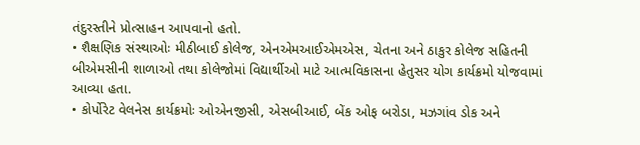તંદુરસ્તીને પ્રોત્સાહન આપવાનો હતો.
• શૈક્ષણિક સંસ્થાઓઃ મીઠીબાઈ કોલેજ, એનએમઆઈએમએસ, ચેતના અને ઠાકુર કોલેજ સહિતની બીએમસીની શાળાઓ તથા કોલેજોમાં વિદ્યાર્થીઓ માટે આત્મવિકાસના હેતુસર યોગ કાર્યક્રમો યોજવામાં આવ્યા હતા.
• કોર્પોરેટ વેલનેસ કાર્યક્રમોઃ ઓએનજીસી, એસબીઆઈ, બેંક ઓફ બરોડા, મઝગાંવ ડોક અને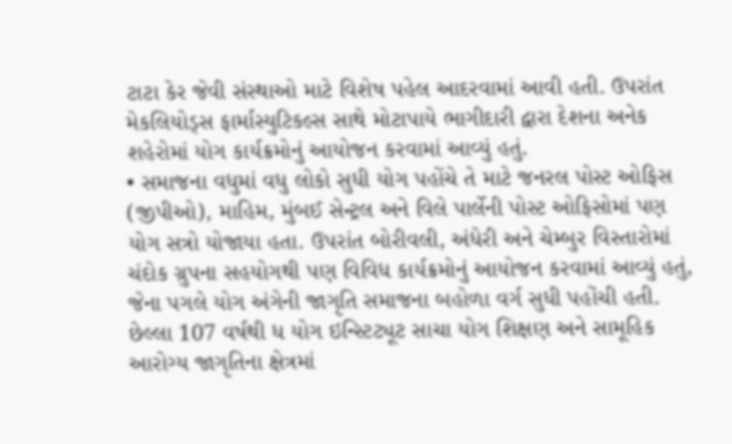ટાટા કેર જેવી સંસ્થાઓ માટે વિશેષ પહેલ આદરવામાં આવી હતી. ઉપરાંત મેકલિયોડ્સ ફાર્માસ્યુટિકલ્સ સાથે મોટાપાયે ભાગીદારી દ્વારા દેશના અનેક શહેરોમાં યોગ કાર્યક્રમોનું આયોજન કરવામાં આવ્યું હતું.
• સમાજના વધુમાં વધુ લોકો સુધી યોગ પહોંચે તે માટે જનરલ પોસ્ટ ઓફિસ (જીપીઓ), માહિમ, મુંબઈ સેન્ટ્રલ અને વિલે પાર્લેની પોસ્ટ ઓફિસોમાં પણ યોગ સત્રો યોજાયા હતા. ઉપરાંત બોરીવલી, અંધેરી અને ચેમ્બુર વિસ્તારોમાં ચંદોક ગ્રુપના સહયોગથી પણ વિવિધ કાર્યક્રમોનું આયોજન કરવામાં આવ્યું હતું, જેના પગલે યોગ અંગેની જાગૃતિ સમાજના બહોળા વર્ગ સુધી પહોંચી હતી.
છેલ્લા 107 વર્ષથી ધ યોગ ઇન્સ્ટિટ્યૂટ સાચા યોગ શિક્ષણ અને સામૂહિક આરોગ્ય જાગૃતિના ક્ષેત્રમાં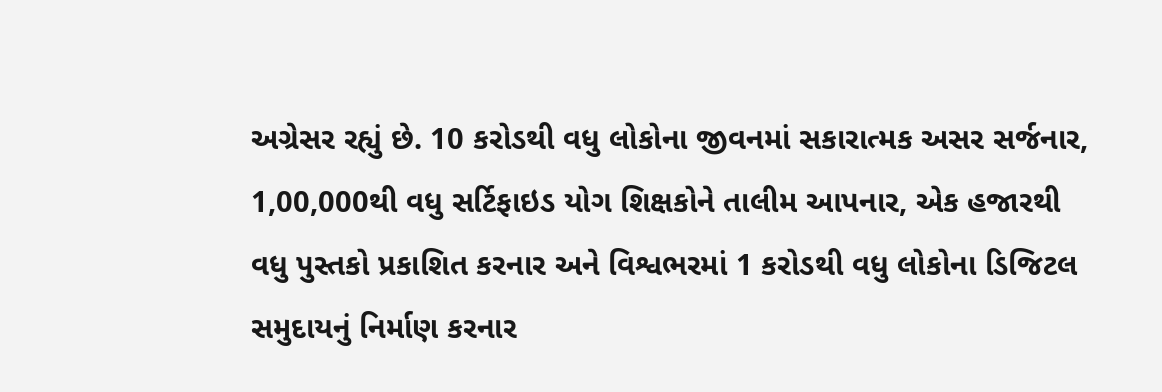અગ્રેસર રહ્યું છે. 10 કરોડથી વધુ લોકોના જીવનમાં સકારાત્મક અસર સર્જનાર, 1,00,000થી વધુ સર્ટિફાઇડ યોગ શિક્ષકોને તાલીમ આપનાર, એક હજારથી વધુ પુસ્તકો પ્રકાશિત કરનાર અને વિશ્વભરમાં 1 કરોડથી વધુ લોકોના ડિજિટલ સમુદાયનું નિર્માણ કરનાર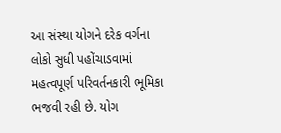આ સંસ્થા યોગને દરેક વર્ગના લોકો સુધી પહોંચાડવામાં મહત્વપૂર્ણ પરિવર્તનકારી ભૂમિકા ભજવી રહી છે. યોગ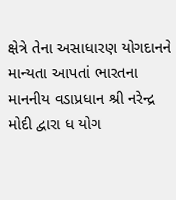ક્ષેત્રે તેના અસાધારણ યોગદાનને માન્યતા આપતાં ભારતના માનનીય વડાપ્રધાન શ્રી નરેન્દ્ર મોદી દ્વારા ધ યોગ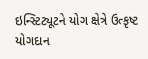ઇન્સ્ટિટ્યૂટને યોગ ક્ષેત્રે ઉત્કૃષ્ટ યોગદાન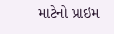માટેનો પ્રાઇમ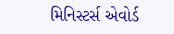મિનિસ્ટર્સ એવોર્ડ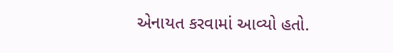એનાયત કરવામાં આવ્યો હતો.